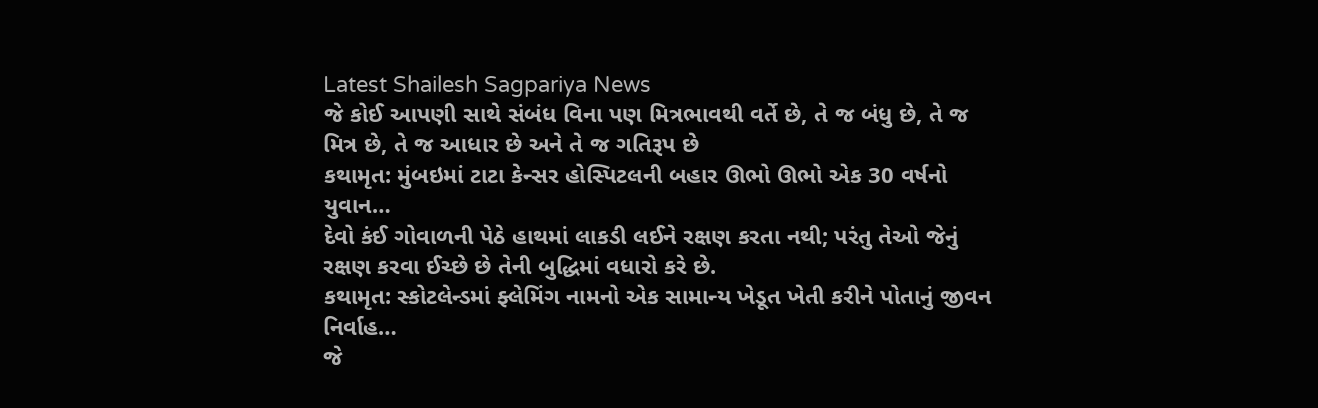Latest Shailesh Sagpariya News
જે કોઈ આપણી સાથે સંબંધ વિના પણ મિત્રભાવથી વર્તે છે, તે જ બંધુ છે, તે જ મિત્ર છે, તે જ આધાર છે અને તે જ ગતિરૂપ છે
કથામૃત: મુંબઇમાં ટાટા કેન્સર હોસ્પિટલની બહાર ઊભો ઊભો એક 30 વર્ષનો યુવાન…
દેવો કંઈ ગોવાળની પેઠે હાથમાં લાકડી લઈને રક્ષણ કરતા નથી; પરંતુ તેઓ જેનું રક્ષણ કરવા ઈચ્છે છે તેની બુદ્ધિમાં વધારો કરે છે.
કથામૃત: સ્કોટલેન્ડમાં ફ્લેમિંગ નામનો એક સામાન્ય ખેડૂત ખેતી કરીને પોતાનું જીવન નિર્વાહ…
જે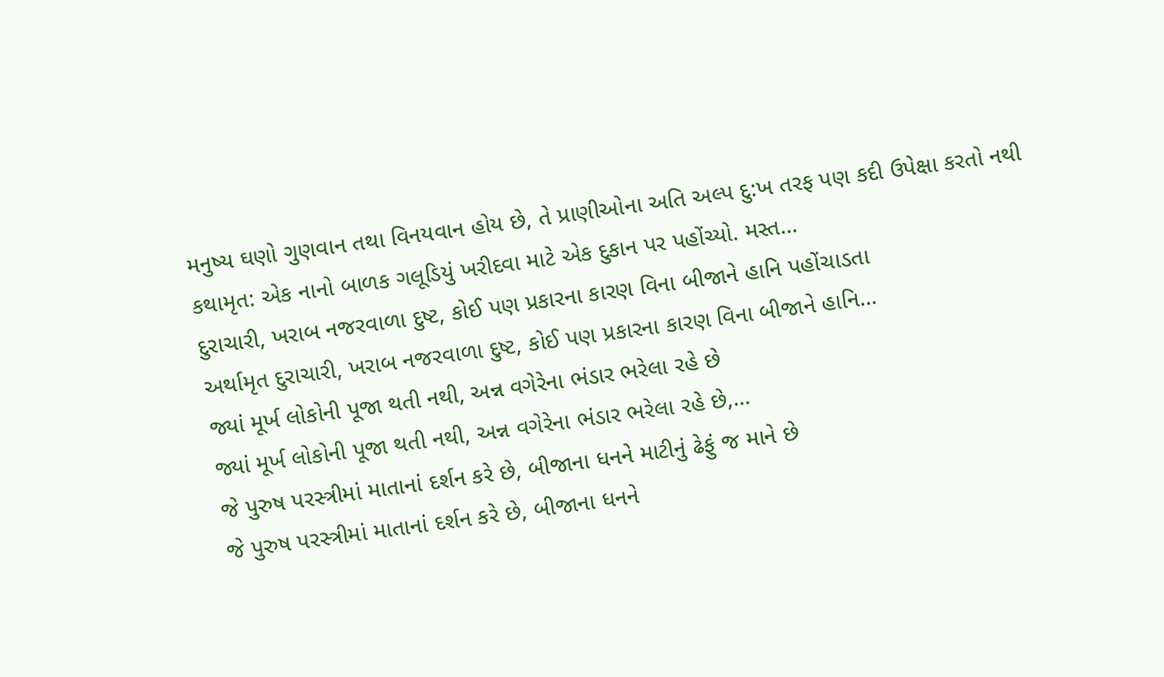મનુષ્ય ઘણો ગુણવાન તથા વિનયવાન હોય છે, તે પ્રાણીઓના અતિ અલ્પ દુ:ખ તરફ પણ કદી ઉપેક્ષા કરતો નથી
કથામૃત: એક નાનો બાળક ગલૂડિયું ખરીદવા માટે એક દુકાન પર પહોંચ્યો. મસ્ત…
દુરાચારી, ખરાબ નજરવાળા દુષ્ટ, કોઈ પણ પ્રકારના કારણ વિના બીજાને હાનિ પહોંચાડતા
અર્થામૃત દુરાચારી, ખરાબ નજરવાળા દુષ્ટ, કોઈ પણ પ્રકારના કારણ વિના બીજાને હાનિ…
જ્યાં મૂર્ખ લોકોની પૂજા થતી નથી, અન્ન વગેરેના ભંડાર ભરેલા રહે છે
જ્યાં મૂર્ખ લોકોની પૂજા થતી નથી, અન્ન વગેરેના ભંડાર ભરેલા રહે છે,…
જે પુરુષ પરસ્ત્રીમાં માતાનાં દર્શન કરે છે, બીજાના ધનને માટીનું ઢેફું જ માને છે
જે પુરુષ પરસ્ત્રીમાં માતાનાં દર્શન કરે છે, બીજાના ધનને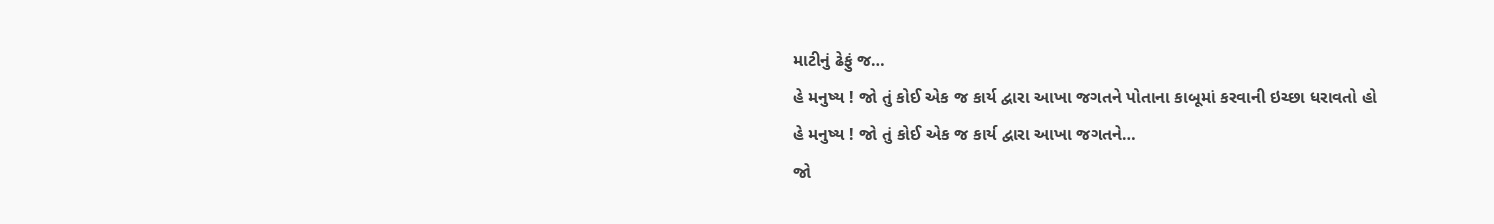માટીનું ઢેફું જ…
હે મનુષ્ય ! જો તું કોઈ એક જ કાર્ય દ્વારા આખા જગતને પોતાના કાબૂમાં કરવાની ઇચ્છા ધરાવતો હો
હે મનુષ્ય ! જો તું કોઈ એક જ કાર્ય દ્વારા આખા જગતને…
જો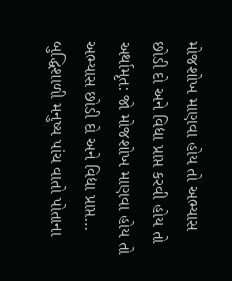મોજશોખ માણવા હોય તો અભ્યાસ છોડી દો અને વિદ્યા પ્રાપ્ત કરવી હોય તો
અર્થામૃત: જો મોજશોખ માણવા હોય તો અભ્યાસ છોડી દો અને વિદ્યા પ્રાપ્ત…
બુદ્ધિશાળી મનુષ્ય પાંચ વાતો પોતાના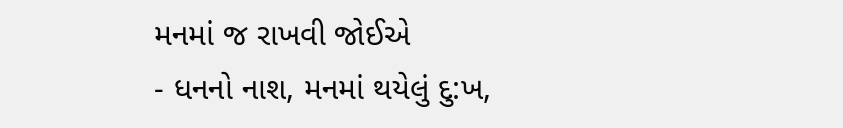મનમાં જ રાખવી જોઈએ
- ધનનો નાશ, મનમાં થયેલું દુ:ખ,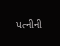પત્નીની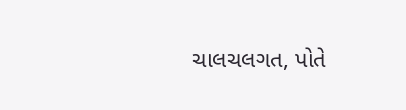ચાલચલગત, પોતે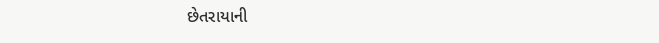છેતરાયાની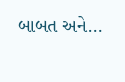બાબત અને…